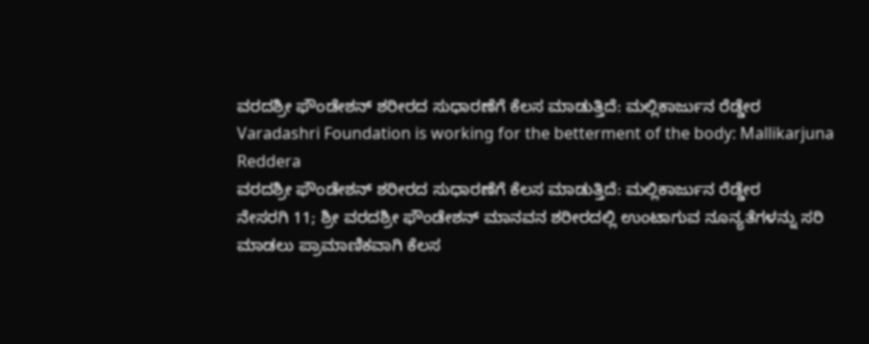ವರದಶ್ರೀ ಫೌಂಡೇಶನ್ ಶರೀರದ ಸುಧಾರಣೆಗೆ ಕೆಲಸ ಮಾಡುತ್ತಿದೆ: ಮಲ್ಲಿಕಾರ್ಜುನ ರೆಡ್ಡೇರ
Varadashri Foundation is working for the betterment of the body: Mallikarjuna Reddera
ವರದಶ್ರೀ ಫೌಂಡೇಶನ್ ಶರೀರದ ಸುಧಾರಣೆಗೆ ಕೆಲಸ ಮಾಡುತ್ತಿದೆ: ಮಲ್ಲಿಕಾರ್ಜುನ ರೆಡ್ಡೇರ
ನೇಸರಗಿ 11; ಶ್ರೀ ವರದಶ್ರೀ ಫೌಂಡೇಶನ್ ಮಾನವನ ಶರೀರದಲ್ಲಿ ಉಂಟಾಗುವ ನೂನ್ಯತೆಗಳನ್ನು ಸರಿ ಮಾಡಲು ಪ್ರಾಮಾಣಿಕವಾಗಿ ಕೆಲಸ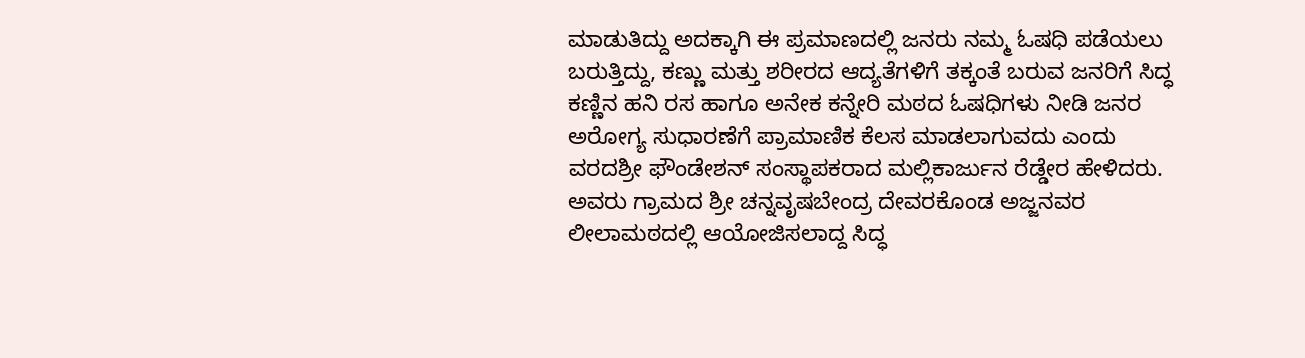ಮಾಡುತಿದ್ದು ಅದಕ್ಕಾಗಿ ಈ ಪ್ರಮಾಣದಲ್ಲಿ ಜನರು ನಮ್ಮ ಓಷಧಿ ಪಡೆಯಲು ಬರುತ್ತಿದ್ದು, ಕಣ್ಣು ಮತ್ತು ಶರೀರದ ಆದ್ಯತೆಗಳಿಗೆ ತಕ್ಕಂತೆ ಬರುವ ಜನರಿಗೆ ಸಿದ್ಧ ಕಣ್ಣಿನ ಹನಿ ರಸ ಹಾಗೂ ಅನೇಕ ಕನ್ನೇರಿ ಮಠದ ಓಷಧಿಗಳು ನೀಡಿ ಜನರ ಅರೋಗ್ಯ ಸುಧಾರಣೆಗೆ ಪ್ರಾಮಾಣಿಕ ಕೆಲಸ ಮಾಡಲಾಗುವದು ಎಂದು ವರದಶ್ರೀ ಫೌಂಡೇಶನ್ ಸಂಸ್ಥಾಪಕರಾದ ಮಲ್ಲಿಕಾರ್ಜುನ ರೆಡ್ಡೇರ ಹೇಳಿದರು.
ಅವರು ಗ್ರಾಮದ ಶ್ರೀ ಚನ್ನವೃಷಬೇಂದ್ರ ದೇವರಕೊಂಡ ಅಜ್ಜನವರ ಲೀಲಾಮಠದಲ್ಲಿ ಆಯೋಜಿಸಲಾದ್ದ ಸಿದ್ಧ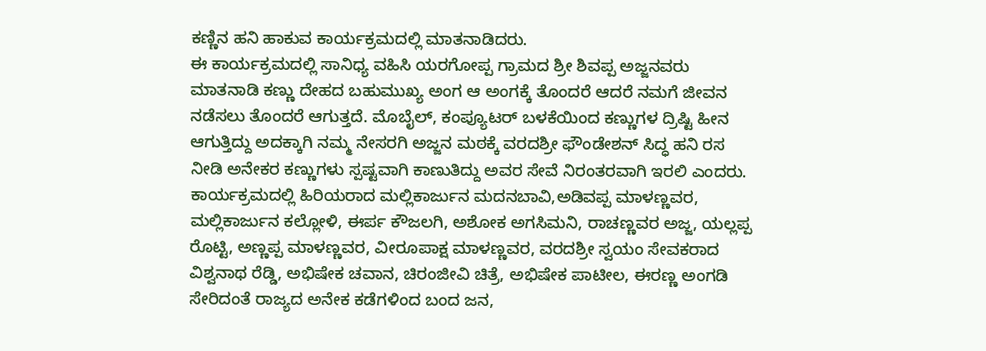ಕಣ್ಣಿನ ಹನಿ ಹಾಕುವ ಕಾರ್ಯಕ್ರಮದಲ್ಲಿ ಮಾತನಾಡಿದರು.
ಈ ಕಾರ್ಯಕ್ರಮದಲ್ಲಿ ಸಾನಿಧ್ಯ ವಹಿಸಿ ಯರಗೋಪ್ಪ ಗ್ರಾಮದ ಶ್ರೀ ಶಿವಪ್ಪ ಅಜ್ಜನವರು ಮಾತನಾಡಿ ಕಣ್ಣು ದೇಹದ ಬಹುಮುಖ್ಯ ಅಂಗ ಆ ಅಂಗಕ್ಕೆ ತೊಂದರೆ ಆದರೆ ನಮಗೆ ಜೀವನ ನಡೆಸಲು ತೊಂದರೆ ಆಗುತ್ತದೆ. ಮೊಬೈಲ್, ಕಂಪ್ಯೂಟರ್ ಬಳಕೆಯಿಂದ ಕಣ್ಣುಗಳ ದ್ರಿಷ್ಟಿ ಹೀನ ಆಗುತ್ತಿದ್ದು ಅದಕ್ಕಾಗಿ ನಮ್ಮ ನೇಸರಗಿ ಅಜ್ಜನ ಮಠಕ್ಕೆ ವರದಶ್ರೀ ಫೌಂಡೇಶನ್ ಸಿದ್ಧ ಹನಿ ರಸ ನೀಡಿ ಅನೇಕರ ಕಣ್ಣುಗಳು ಸ್ಪಷ್ಟವಾಗಿ ಕಾಣುತಿದ್ದು ಅವರ ಸೇವೆ ನಿರಂತರವಾಗಿ ಇರಲಿ ಎಂದರು. ಕಾರ್ಯಕ್ರಮದಲ್ಲಿ ಹಿರಿಯರಾದ ಮಲ್ಲಿಕಾರ್ಜುನ ಮದನಬಾವಿ,ಅಡಿವಪ್ಪ ಮಾಳಣ್ಣವರ, ಮಲ್ಲಿಕಾರ್ಜುನ ಕಲ್ಲೋಳಿ, ಈರ್ಪ ಕೌಜಲಗಿ, ಅಶೋಕ ಅಗಸಿಮನಿ, ರಾಚಣ್ಣವರ ಅಜ್ಜ, ಯಲ್ಲಪ್ಪ ರೊಟ್ಟಿ, ಅಣ್ಣಪ್ಪ ಮಾಳಣ್ಣವರ, ವೀರೂಪಾಕ್ಷ ಮಾಳಣ್ಣವರ, ವರದಶ್ರೀ ಸ್ವಯಂ ಸೇವಕರಾದ ವಿಶ್ವನಾಥ ರೆಡ್ಡಿ, ಅಭಿಷೇಕ ಚವಾನ, ಚಿರಂಜೀವಿ ಚಿತ್ರೆ, ಅಭಿಷೇಕ ಪಾಟೀಲ, ಈರಣ್ಣ ಅಂಗಡಿ ಸೇರಿದಂತೆ ರಾಜ್ಯದ ಅನೇಕ ಕಡೆಗಳಿಂದ ಬಂದ ಜನ,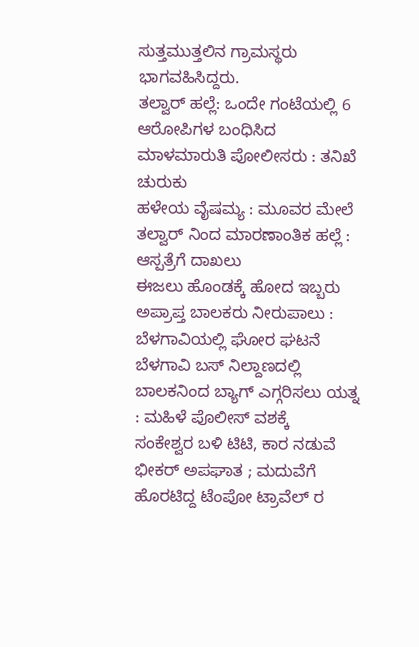ಸುತ್ತಮುತ್ತಲಿನ ಗ್ರಾಮಸ್ಥರು ಭಾಗವಹಿಸಿದ್ದರು.
ತಲ್ವಾರ್ ಹಲ್ಲೆ: ಒಂದೇ ಗಂಟೆಯಲ್ಲಿ 6 ಆರೋಪಿಗಳ ಬಂಧಿಸಿದ ಮಾಳಮಾರುತಿ ಪೋಲೀಸರು : ತನಿಖೆ ಚುರುಕು
ಹಳೇಯ ವೈಷಮ್ಯ : ಮೂವರ ಮೇಲೆ ತಲ್ವಾರ್ ನಿಂದ ಮಾರಣಾಂತಿಕ ಹಲ್ಲೆ : ಆಸ್ಪತ್ರೆಗೆ ದಾಖಲು
ಈಜಲು ಹೊಂಡಕ್ಕೆ ಹೋದ ಇಬ್ಬರು ಅಪ್ರಾಪ್ತ ಬಾಲಕರು ನೀರುಪಾಲು : ಬೆಳಗಾವಿಯಲ್ಲಿ ಘೋರ ಘಟನೆ
ಬೆಳಗಾವಿ ಬಸ್ ನಿಲ್ದಾಣದಲ್ಲಿ ಬಾಲಕನಿಂದ ಬ್ಯಾಗ್ ಎಗ್ಗರಿಸಲು ಯತ್ನ : ಮಹಿಳೆ ಪೊಲೀಸ್ ವಶಕ್ಕೆ
ಸಂಕೇಶ್ವರ ಬಳಿ ಟಿಟಿ, ಕಾರ ನಡುವೆ ಭೀಕರ್ ಅಪಘಾತ ; ಮದುವೆಗೆ ಹೊರಟಿದ್ದ ಟೆಂಪೋ ಟ್ರಾವೆಲ್ ರ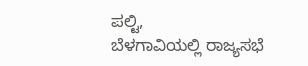ಪಲ್ಟಿ,
ಬೆಳಗಾವಿಯಲ್ಲಿ ರಾಜ್ಯಸಭೆ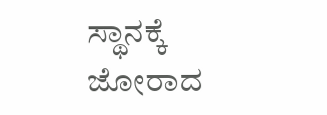ಸ್ಥಾನಕ್ಕೆ ಜೋರಾದ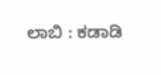ಲಾಬಿ : ಕಡಾಡಿ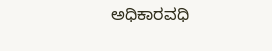ಅಧಿಕಾರವಧಿ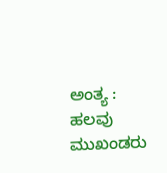ಅಂತ್ಯ : ಹಲವು ಮುಖಂಡರು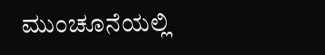ಮುಂಚೂನೆಯಲ್ಲಿ